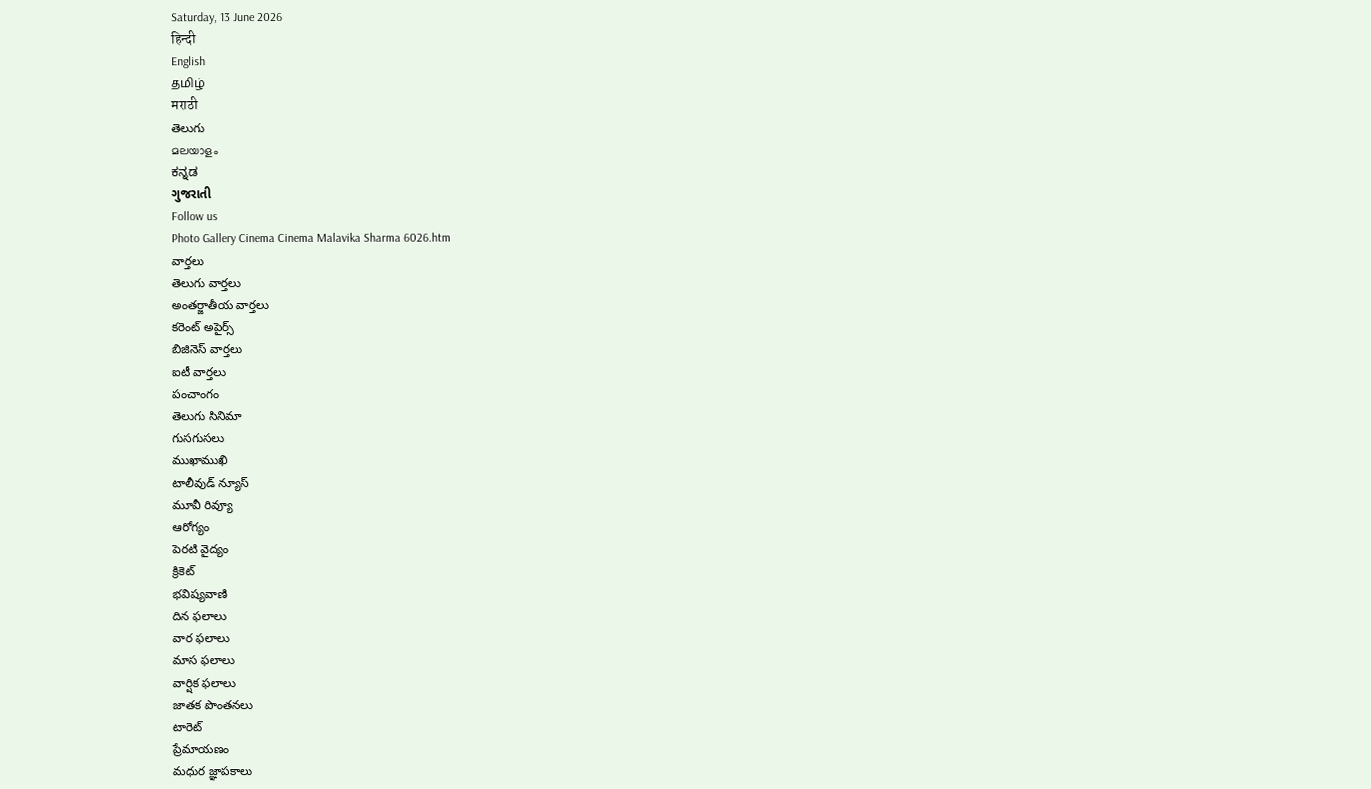Saturday, 13 June 2026
हिन्दी
English
தமிழ்
मराठी
తెలుగు
മലയാളം
ಕನ್ನಡ
ગુજરાતી
Follow us
Photo Gallery Cinema Cinema Malavika Sharma 6026.htm
వార్తలు
తెలుగు వార్తలు
అంతర్జాతీయ వార్తలు
కరెంట్ అపైర్స్
బిజినెస్ వార్తలు
ఐటీ వార్తలు
పంచాంగం
తెలుగు సినిమా
గుసగుసలు
ముఖాముఖి
టాలీవుడ్ న్యూస్
మూవీ రివ్యూ
ఆరోగ్యం
పెరటి వైద్యం
క్రికెట్
భవిష్యవాణి
దిన ఫలాలు
వార ఫలాలు
మాస ఫలాలు
వార్షిక ఫలాలు
జాతక పొంతనలు
టారెట్
ప్రేమాయణం
మధుర జ్ఞాపకాలు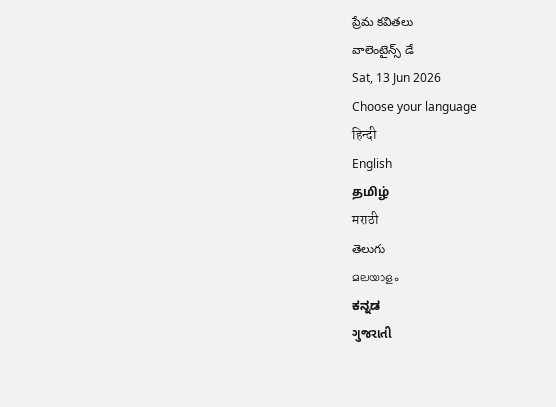ప్రేమ కవితలు
వాలెంటైన్స్ డే
Sat, 13 Jun 2026
Choose your language
हिन्दी
English
தமிழ்
मराठी
తెలుగు
മലയാളം
ಕನ್ನಡ
ગુજરાતી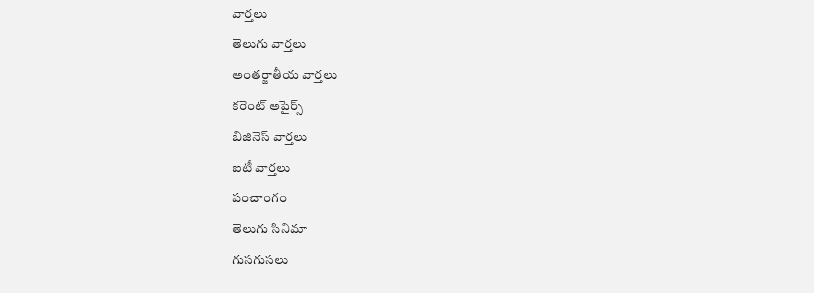వార్తలు
తెలుగు వార్తలు
అంతర్జాతీయ వార్తలు
కరెంట్ అపైర్స్
బిజినెస్ వార్తలు
ఐటీ వార్తలు
పంచాంగం
తెలుగు సినిమా
గుసగుసలు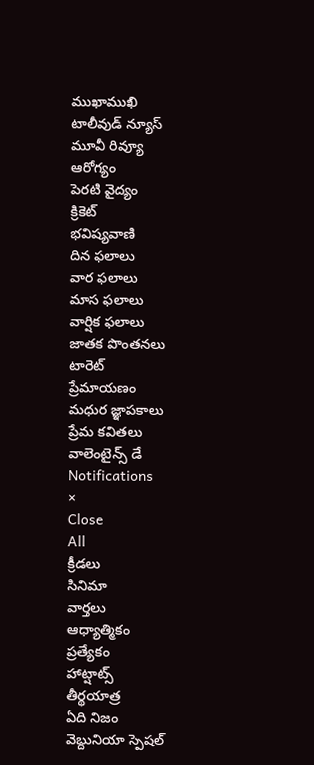ముఖాముఖి
టాలీవుడ్ న్యూస్
మూవీ రివ్యూ
ఆరోగ్యం
పెరటి వైద్యం
క్రికెట్
భవిష్యవాణి
దిన ఫలాలు
వార ఫలాలు
మాస ఫలాలు
వార్షిక ఫలాలు
జాతక పొంతనలు
టారెట్
ప్రేమాయణం
మధుర జ్ఞాపకాలు
ప్రేమ కవితలు
వాలెంటైన్స్ డే
Notifications
×
Close
All
క్రీడలు
సినిమా
వార్తలు
ఆధ్యాత్మికం
ప్రత్యేకం
హాట్షాట్స్
తీర్థయాత్ర
ఏది నిజం
వెబ్దునియా స్పెషల్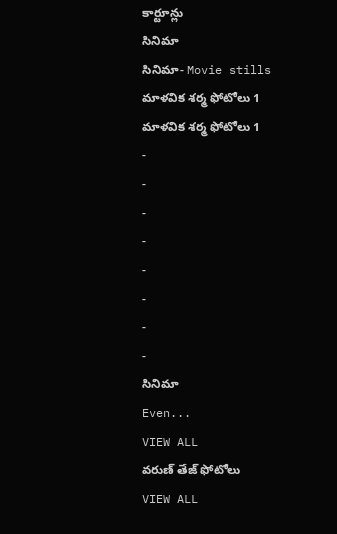కార్టూన్లు
సినిమా
సినిమా- Movie stills
మాళవిక శర్మ ఫోటోలు 1
మాళవిక శర్మ ఫోటోలు 1
-
-
-
-
-
-
-
-
సినిమా
Even...
VIEW ALL
వరుణ్ తేజ్ ఫోటోలు
VIEW ALL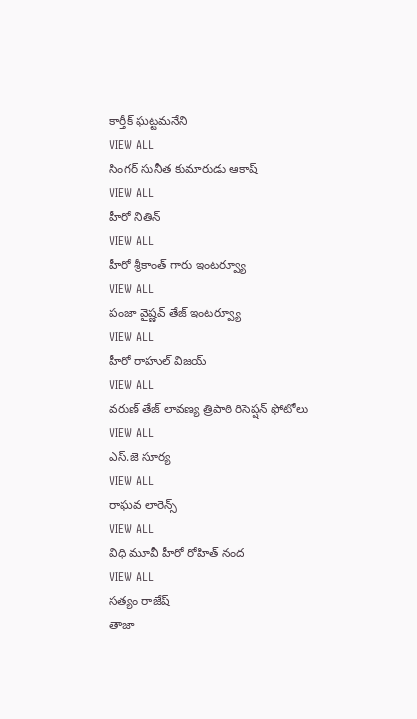కార్తీక్ ఘట్టమనేని
VIEW ALL
సింగర్ సునీత కుమారుడు ఆకాష్
VIEW ALL
హీరో నితిన్
VIEW ALL
హీరో శ్రీకాంత్ గారు ఇంటర్వ్యూ
VIEW ALL
పంజా వైష్ణవ్ తేజ్ ఇంటర్వ్యూ
VIEW ALL
హీరో రాహుల్ విజయ్
VIEW ALL
వరుణ్ తేజ్ లావణ్య త్రిపాఠి రిసెప్షన్ ఫోటోలు
VIEW ALL
ఎస్.జె సూర్య
VIEW ALL
రాఘవ లారెన్స్
VIEW ALL
విధి మూవీ హీరో రోహిత్ నంద
VIEW ALL
సత్యం రాజేష్
తాజా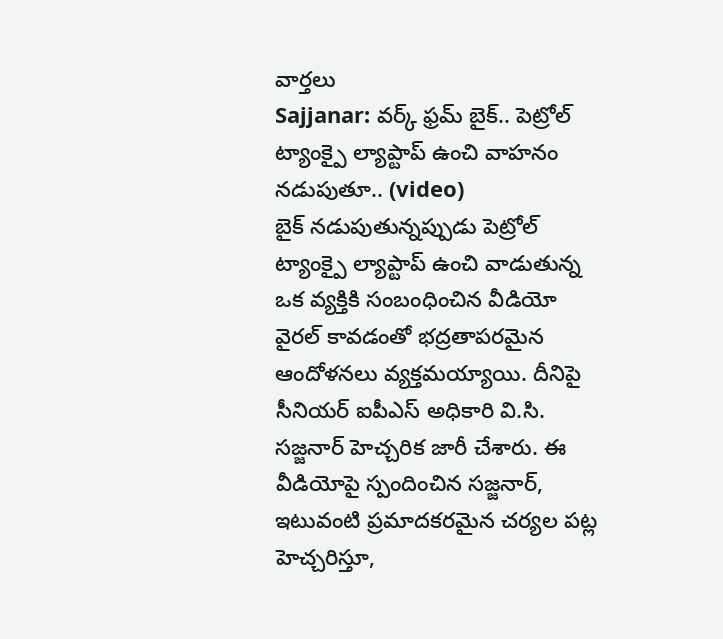వార్తలు
Sajjanar: వర్క్ ఫ్రమ్ బైక్.. పెట్రోల్ ట్యాంక్పై ల్యాప్టాప్ ఉంచి వాహనం నడుపుతూ.. (video)
బైక్ నడుపుతున్నప్పుడు పెట్రోల్ ట్యాంక్పై ల్యాప్టాప్ ఉంచి వాడుతున్న ఒక వ్యక్తికి సంబంధించిన వీడియో వైరల్ కావడంతో భద్రతాపరమైన ఆందోళనలు వ్యక్తమయ్యాయి. దీనిపై సీనియర్ ఐపీఎస్ అధికారి వి.సి. సజ్జనార్ హెచ్చరిక జారీ చేశారు. ఈ వీడియోపై స్పందించిన సజ్జనార్, ఇటువంటి ప్రమాదకరమైన చర్యల పట్ల హెచ్చరిస్తూ,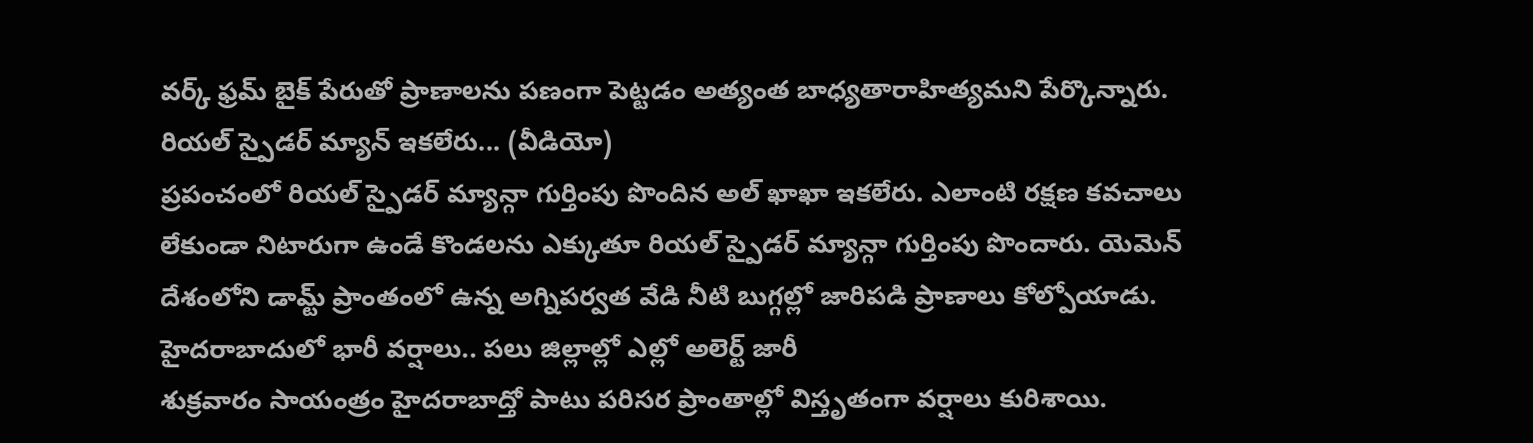వర్క్ ఫ్రమ్ బైక్ పేరుతో ప్రాణాలను పణంగా పెట్టడం అత్యంత బాధ్యతారాహిత్యమని పేర్కొన్నారు.
రియల్ స్పైడర్ మ్యాన్ ఇకలేరు... (వీడియో)
ప్రపంచంలో రియల్ స్పైడర్ మ్యాన్గా గుర్తింపు పొందిన అల్ ఖాఖా ఇకలేరు. ఎలాంటి రక్షణ కవచాలు లేకుండా నిటారుగా ఉండే కొండలను ఎక్కుతూ రియల్ స్పైడర్ మ్యాన్గా గుర్తింపు పొందారు. యెమెన్ దేశంలోని డామ్ట్ ప్రాంతంలో ఉన్న అగ్నిపర్వత వేడి నీటి బుగ్గల్లో జారిపడి ప్రాణాలు కోల్పోయాడు.
హైదరాబాదులో భారీ వర్షాలు.. పలు జిల్లాల్లో ఎల్లో అలెర్ట్ జారీ
శుక్రవారం సాయంత్రం హైదరాబాద్తో పాటు పరిసర ప్రాంతాల్లో విస్తృతంగా వర్షాలు కురిశాయి.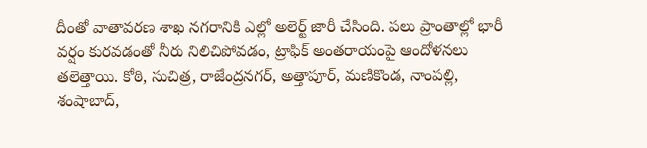దీంతో వాతావరణ శాఖ నగరానికి ఎల్లో అలెర్ట్ జారీ చేసింది. పలు ప్రాంతాల్లో భారీ వర్షం కురవడంతో నీరు నిలిచిపోవడం, ట్రాఫిక్ అంతరాయంపై ఆందోళనలు తలెత్తాయి. కోఠి, సుచిత్ర, రాజేంద్రనగర్, అత్తాపూర్, మణికొండ, నాంపల్లి, శంషాబాద్,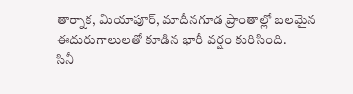తార్నాక, మియాపూర్, మాదీనగూడ ప్రాంతాల్లో బలమైన ఈదురుగాలులతో కూడిన భారీ వర్షం కురిసింది.
సినీ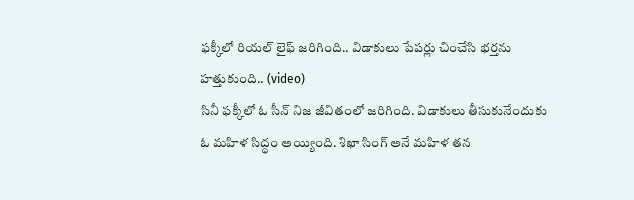ఫక్కీలో రియల్ లైఫ్ జరిగింది.. విడాకులు పేపర్లు చించేసి భర్తను హత్తుకుంది.. (video)
సినీ ఫక్కీలో ఓ సీన్ నిజ జీవితంలో జరిగింది. విడాకులు తీసుకునేందుకు ఓ మహిళ సిద్ధం అయ్యింది. శిఖా సింగ్ అనే మహిళ తన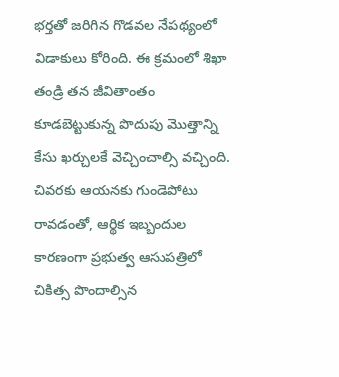భర్తతో జరిగిన గొడవల నేపథ్యంలో విడాకులు కోరింది. ఈ క్రమంలో శిఖా తండ్రి తన జీవితాంతం కూడబెట్టుకున్న పొదుపు మొత్తాన్ని కేసు ఖర్చులకే వెచ్చించాల్సి వచ్చింది. చివరకు ఆయనకు గుండెపోటు రావడంతో, ఆర్థిక ఇబ్బందుల కారణంగా ప్రభుత్వ ఆసుపత్రిలో చికిత్స పొందాల్సిన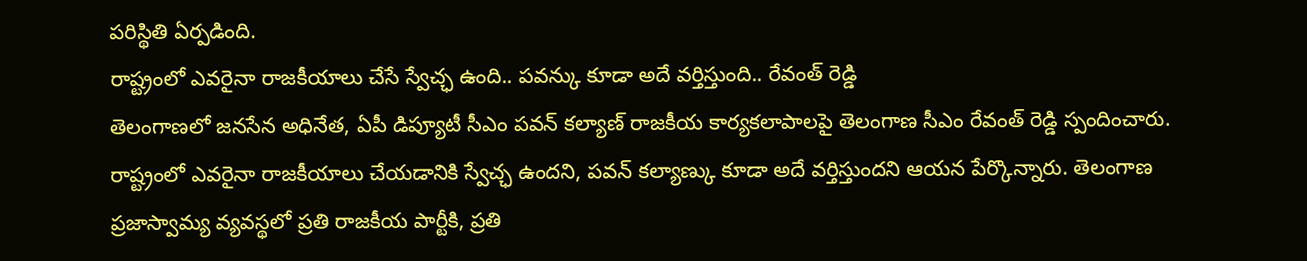పరిస్థితి ఏర్పడింది.
రాష్ట్రంలో ఎవరైనా రాజకీయాలు చేసే స్వేచ్ఛ ఉంది.. పవన్కు కూడా అదే వర్తిస్తుంది.. రేవంత్ రెడ్డి
తెలంగాణలో జనసేన అధినేత, ఏపీ డిప్యూటీ సీఎం పవన్ కల్యాణ్ రాజకీయ కార్యకలాపాలపై తెలంగాణ సీఎం రేవంత్ రెడ్డి స్పందించారు. రాష్ట్రంలో ఎవరైనా రాజకీయాలు చేయడానికి స్వేచ్ఛ ఉందని, పవన్ కల్యాణ్కు కూడా అదే వర్తిస్తుందని ఆయన పేర్కొన్నారు. తెలంగాణ ప్రజాస్వామ్య వ్యవస్థలో ప్రతి రాజకీయ పార్టీకి, ప్రతి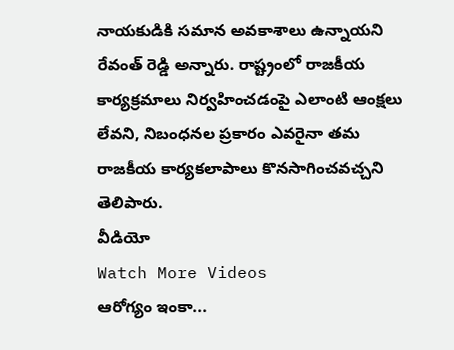నాయకుడికి సమాన అవకాశాలు ఉన్నాయని రేవంత్ రెడ్డి అన్నారు. రాష్ట్రంలో రాజకీయ కార్యక్రమాలు నిర్వహించడంపై ఎలాంటి ఆంక్షలు లేవని, నిబంధనల ప్రకారం ఎవరైనా తమ రాజకీయ కార్యకలాపాలు కొనసాగించవచ్చని తెలిపారు.
వీడియో
Watch More Videos
ఆరోగ్యం ఇంకా...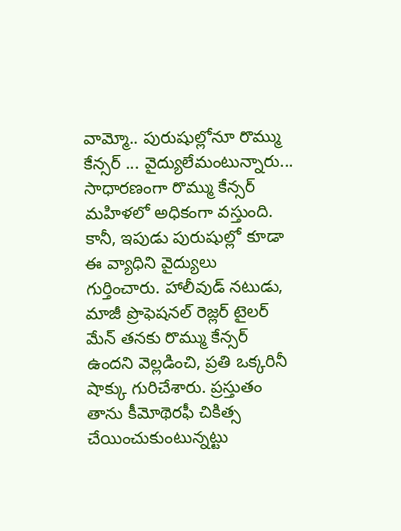వామ్మో.. పురుషుల్లోనూ రొమ్ము కేన్సర్ ... వైద్యులేమంటున్నారు...
సాధారణంగా రొమ్ము కేన్సర్ మహిళలో అధికంగా వస్తుంది. కానీ, ఇపుడు పురుషుల్లో కూడా ఈ వ్యాధిని వైద్యులు గుర్తించారు. హాలీవుడ్ నటుడు, మాజీ ప్రొఫెషనల్ రెజ్లర్ టైలర్ మేన్ తనకు రొమ్ము కేన్సర్ ఉందని వెల్లడించి, ప్రతి ఒక్కరినీ షాక్కు గురిచేశారు. ప్రస్తుతం తాను కీమోథెరఫీ చికిత్స చేయించుకుంటున్నట్టు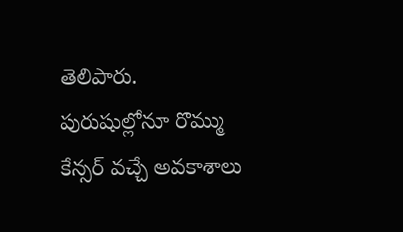తెలిపారు. పురుషుల్లోనూ రొమ్ము కేన్సర్ వచ్చే అవకాశాలు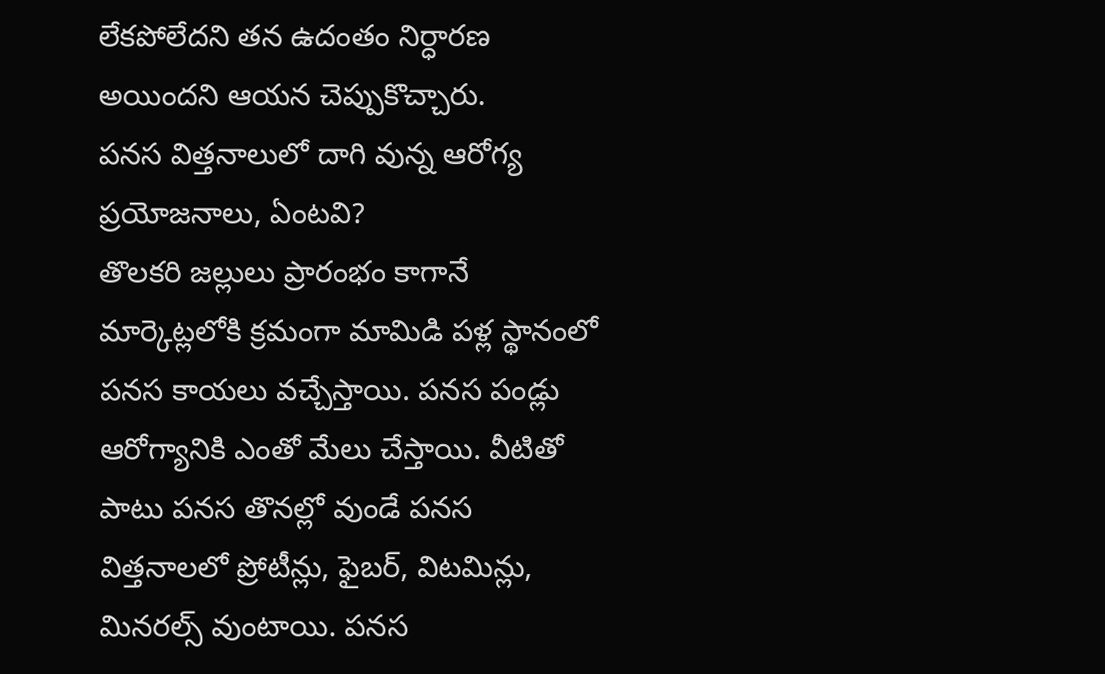లేకపోలేదని తన ఉదంతం నిర్ధారణ అయిందని ఆయన చెప్పుకొచ్చారు.
పనస విత్తనాలులో దాగి వున్న ఆరోగ్య ప్రయోజనాలు, ఏంటవి?
తొలకరి జల్లులు ప్రారంభం కాగానే మార్కెట్లలోకి క్రమంగా మామిడి పళ్ల స్థానంలో పనస కాయలు వచ్చేస్తాయి. పనస పండ్లు ఆరోగ్యానికి ఎంతో మేలు చేస్తాయి. వీటితో పాటు పనస తొనల్లో వుండే పనస విత్తనాలలో ప్రోటీన్లు, ఫైబర్, విటమిన్లు, మినరల్స్ వుంటాయి. పనస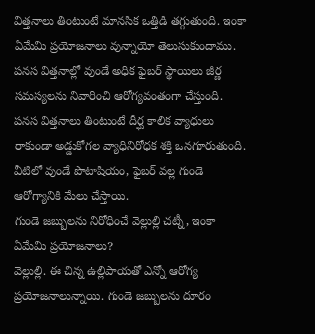విత్తనాలు తింటుంటే మానసిక ఒత్తిడి తగ్గుతుంది. ఇంకా ఏమేమి ప్రయోజనాలు వున్నాయో తెలుసుకుందాము. పనస విత్తనాల్లో వుండే అధిక ఫైబర్ స్థాయిలు జీర్ణ సమస్యలను నివారించి ఆరోగ్యవంతంగా చేస్తుంది. పనస విత్తనాలు తింటుంటే దీర్ఘ కాలిక వ్యాధులు రాకుండా అడ్డుకోగల వ్యాధినిరోధక శక్తి ఒనగూరుతుంది. వీటిలో వుండే పొటాషియం, ఫైబర్ వల్ల గుండె ఆరోగ్యానికి మేలు చేస్తాయి.
గుండె జబ్బులను నిరోధించే వెల్లుల్లి చట్నీ, ఇంకా ఏమేమి ప్రయోజనాలు?
వెల్లుల్లి. ఈ చిన్న ఉల్లిపాయతో ఎన్నో ఆరోగ్య ప్రయోజనాలున్నాయి. గుండె జబ్బులను దూరం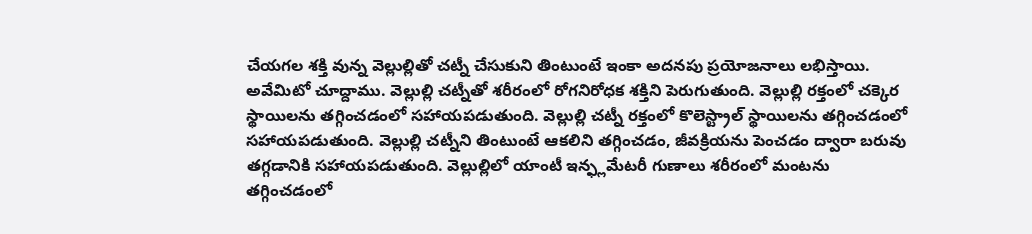చేయగల శక్తి వున్న వెల్లుల్లితో చట్నీ చేసుకుని తింటుంటే ఇంకా అదనపు ప్రయోజనాలు లభిస్తాయి. అవేమిటో చూద్దాము. వెల్లుల్లి చట్నీతో శరీరంలో రోగనిరోధక శక్తిని పెరుగుతుంది. వెల్లుల్లి రక్తంలో చక్కెర స్థాయిలను తగ్గించడంలో సహాయపడుతుంది. వెల్లుల్లి చట్నీ రక్తంలో కొలెస్ట్రాల్ స్థాయిలను తగ్గించడంలో సహాయపడుతుంది. వెల్లుల్లి చట్నీని తింటుంటే ఆకలిని తగ్గించడం, జీవక్రియను పెంచడం ద్వారా బరువు తగ్గడానికి సహాయపడుతుంది. వెల్లుల్లిలో యాంటీ ఇన్ఫ్లమేటరీ గుణాలు శరీరంలో మంటను తగ్గించడంలో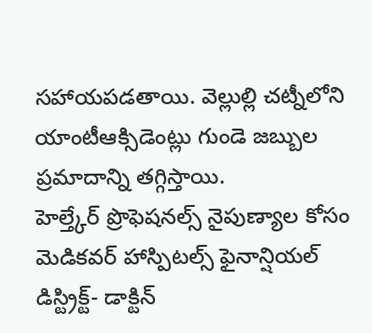సహాయపడతాయి. వెల్లుల్లి చట్నీలోని యాంటీఆక్సిడెంట్లు గుండె జబ్బుల ప్రమాదాన్ని తగ్గిస్తాయి.
హెల్త్కేర్ ప్రొఫెషనల్స్ నైపుణ్యాల కోసం మెడికవర్ హాస్పిటల్స్ ఫైనాన్షియల్ డిస్ట్రిక్ట్- డాక్టిన్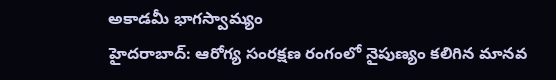అకాడమీ భాగస్వామ్యం
హైదరాబాద్: ఆరోగ్య సంరక్షణ రంగంలో నైపుణ్యం కలిగిన మానవ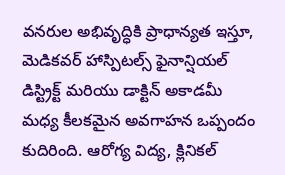వనరుల అభివృద్ధికి ప్రాధాన్యత ఇస్తూ, మెడికవర్ హాస్పిటల్స్ ఫైనాన్షియల్ డిస్ట్రిక్ట్ మరియు డాక్టిన్ అకాడమీ మధ్య కీలకమైన అవగాహన ఒప్పందం కుదిరింది. ఆరోగ్య విద్య, క్లినికల్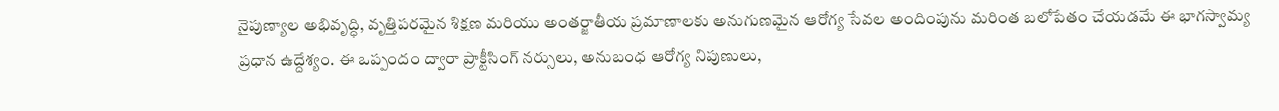నైపుణ్యాల అభివృద్ధి, వృత్తిపరమైన శిక్షణ మరియు అంతర్జాతీయ ప్రమాణాలకు అనుగుణమైన ఆరోగ్య సేవల అందింపును మరింత బలోపేతం చేయడమే ఈ భాగస్వామ్య ప్రధాన ఉద్దేశ్యం. ఈ ఒప్పందం ద్వారా ప్రాక్టీసింగ్ నర్సులు, అనుబంధ ఆరోగ్య నిపుణులు,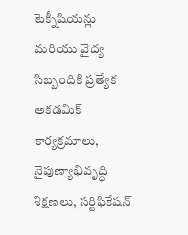టెక్నీషియన్లు మరియు వైద్య సిబ్బందికి ప్రత్యేక అకడమిక్ కార్యక్రమాలు, నైపుణ్యాభివృద్ధి శిక్షణలు, సర్టిఫికేషన్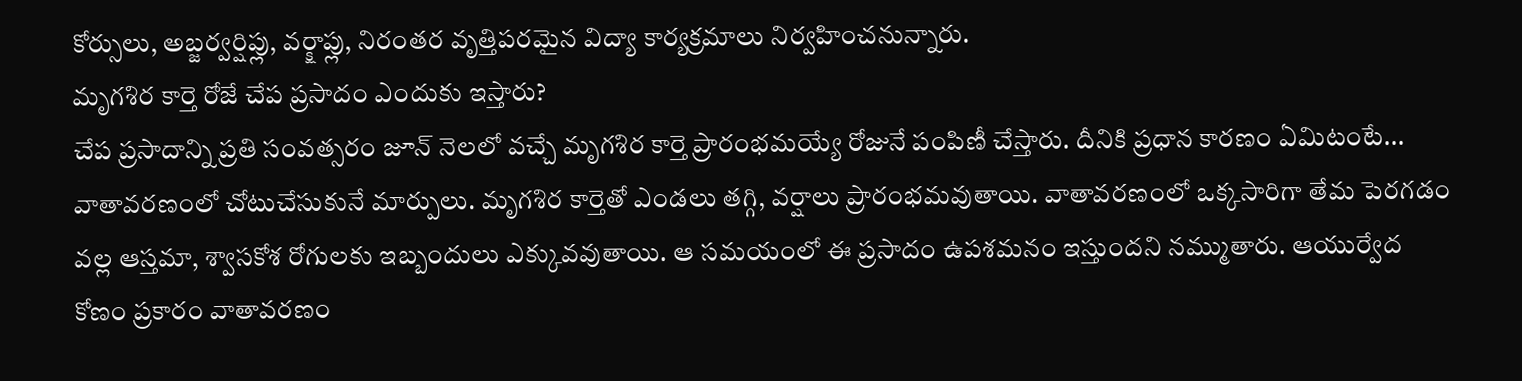కోర్సులు, అబ్జర్వర్షిప్లు, వర్క్షాప్లు, నిరంతర వృత్తిపరమైన విద్యా కార్యక్రమాలు నిర్వహించనున్నారు.
మృగశిర కార్తె రోజే చేప ప్రసాదం ఎందుకు ఇస్తారు?
చేప ప్రసాదాన్ని ప్రతి సంవత్సరం జూన్ నెలలో వచ్చే మృగశిర కార్తె ప్రారంభమయ్యే రోజునే పంపిణీ చేస్తారు. దీనికి ప్రధాన కారణం ఏమిటంటే... వాతావరణంలో చోటుచేసుకునే మార్పులు. మృగశిర కార్తెతో ఎండలు తగ్గి, వర్షాలు ప్రారంభమవుతాయి. వాతావరణంలో ఒక్కసారిగా తేమ పెరగడం వల్ల ఆస్తమా, శ్వాసకోశ రోగులకు ఇబ్బందులు ఎక్కువవుతాయి. ఆ సమయంలో ఈ ప్రసాదం ఉపశమనం ఇస్తుందని నమ్ముతారు. ఆయుర్వేద కోణం ప్రకారం వాతావరణం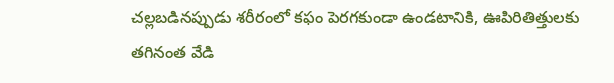చల్లబడినప్పుడు శరీరంలో కఫం పెరగకుండా ఉండటానికి, ఊపిరితిత్తులకు తగినంత వేడి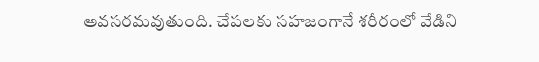అవసరమవుతుంది. చేపలకు సహజంగానే శరీరంలో వేడిని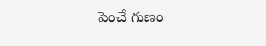పెంచే గుణం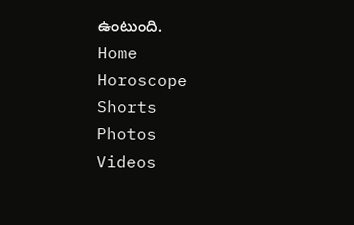ఉంటుంది.
Home
Horoscope
Shorts
Photos
Videos